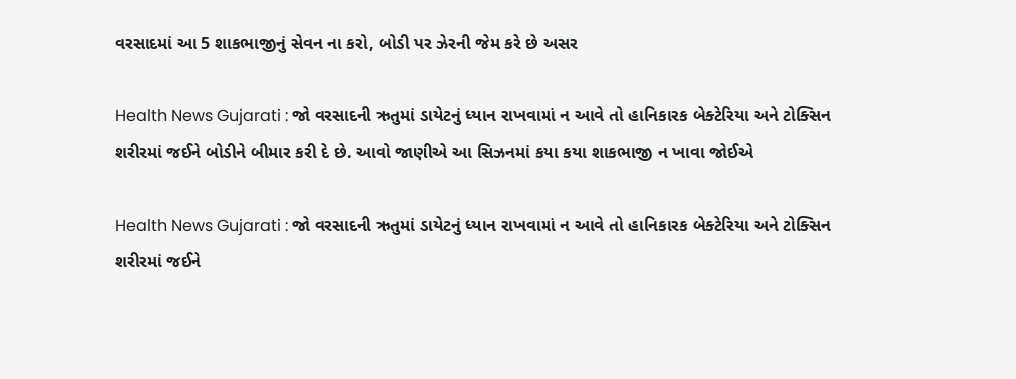વરસાદમાં આ 5 શાકભાજીનું સેવન ના કરો, બોડી પર ઝેરની જેમ કરે છે અસર

Health News Gujarati : જો વરસાદની ઋતુમાં ડાયેટનું ધ્યાન રાખવામાં ન આવે તો હાનિકારક બેક્ટેરિયા અને ટોક્સિન શરીરમાં જઈને બોડીને બીમાર કરી દે છે. આવો જાણીએ આ સિઝનમાં કયા કયા શાકભાજી ન ખાવા જોઈએ

Health News Gujarati : જો વરસાદની ઋતુમાં ડાયેટનું ધ્યાન રાખવામાં ન આવે તો હાનિકારક બેક્ટેરિયા અને ટોક્સિન શરીરમાં જઈને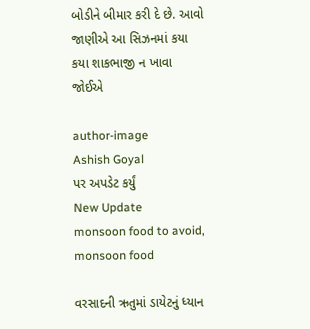બોડીને બીમાર કરી દે છે. આવો જાણીએ આ સિઝનમાં કયા કયા શાકભાજી ન ખાવા જોઈએ

author-image
Ashish Goyal
પર અપડેટ કર્યું
New Update
monsoon food to avoid, monsoon food

વરસાદની ઋતુમાં ડાયેટનું ધ્યાન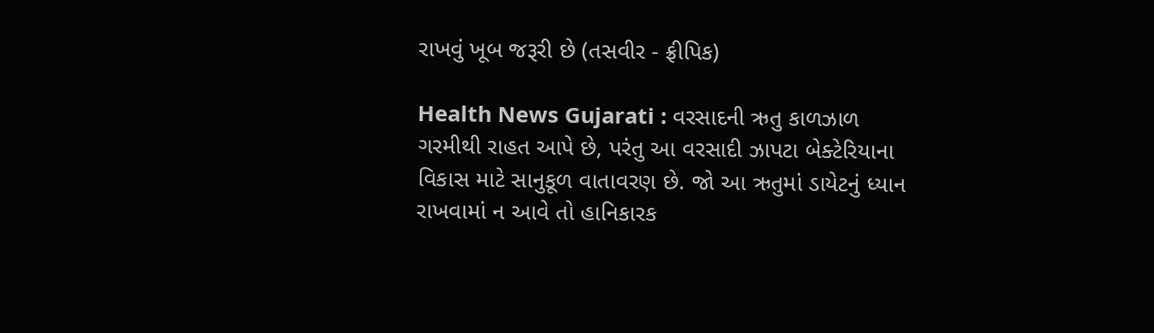રાખવું ખૂબ જરૂરી છે (તસવીર - ફ્રીપિક)

Health News Gujarati : વરસાદની ઋતુ કાળઝાળ ગરમીથી રાહત આપે છે, પરંતુ આ વરસાદી ઝાપટા બેક્ટેરિયાના વિકાસ માટે સાનુકૂળ વાતાવરણ છે. જો આ ઋતુમાં ડાયેટનું ધ્યાન રાખવામાં ન આવે તો હાનિકારક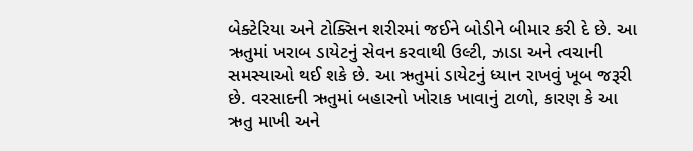બેક્ટેરિયા અને ટોક્સિન શરીરમાં જઈને બોડીને બીમાર કરી દે છે. આ ઋતુમાં ખરાબ ડાયેટનું સેવન કરવાથી ઉલ્ટી, ઝાડા અને ત્વચાની સમસ્યાઓ થઈ શકે છે. આ ઋતુમાં ડાયેટનું ધ્યાન રાખવું ખૂબ જરૂરી છે. વરસાદની ઋતુમાં બહારનો ખોરાક ખાવાનું ટાળો, કારણ કે આ ઋતુ માખી અને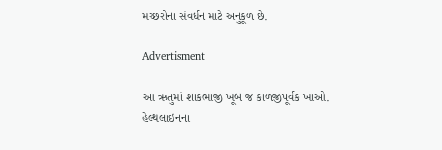મચ્છરોના સંવર્ધન માટે અનુકૂળ છે.

Advertisment

આ ઋતુમાં શાકભાજી ખૂબ જ કાળજીપૂર્વક ખાઓ. હેલ્થલાઇનના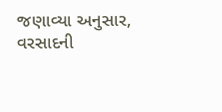જણાવ્યા અનુસાર, વરસાદની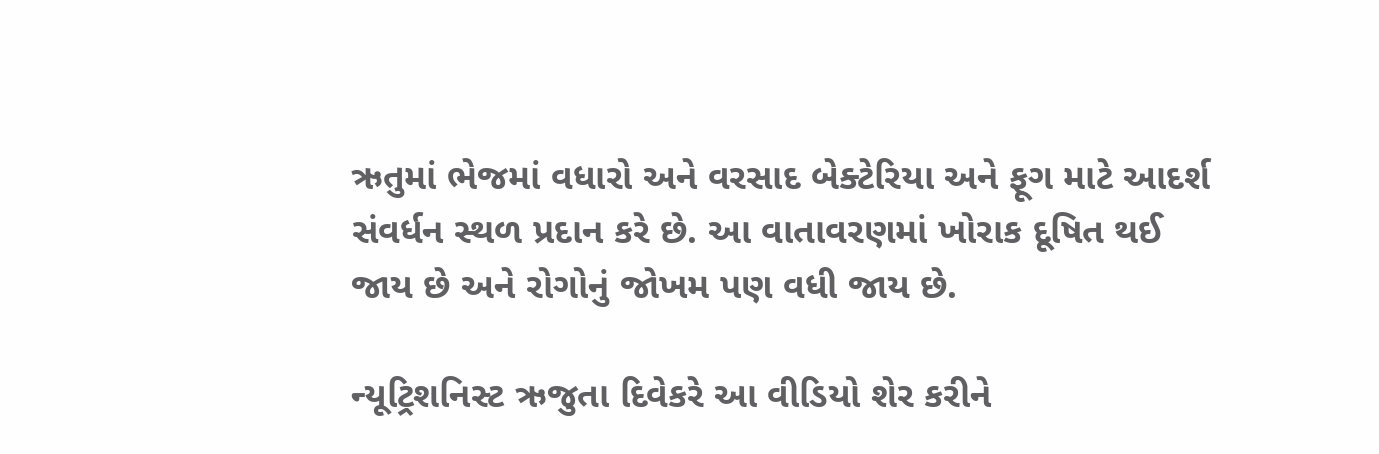ઋતુમાં ભેજમાં વધારો અને વરસાદ બેક્ટેરિયા અને ફૂગ માટે આદર્શ સંવર્ધન સ્થળ પ્રદાન કરે છે. આ વાતાવરણમાં ખોરાક દૂષિત થઈ જાય છે અને રોગોનું જોખમ પણ વધી જાય છે.

ન્યૂટ્રિશનિસ્ટ ઋજુતા દિવેકરે આ વીડિયો શેર કરીને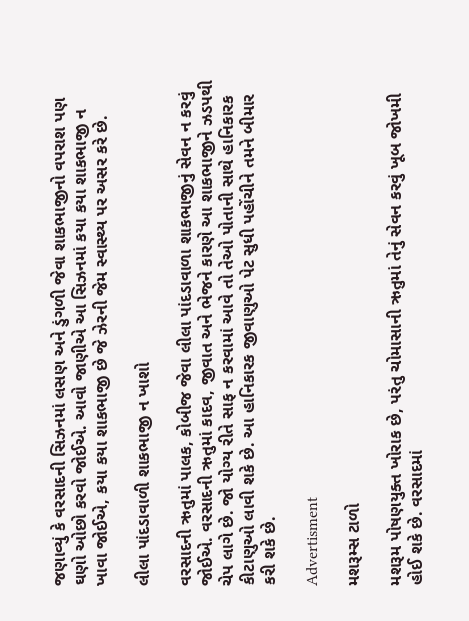જણાવ્યું કે વરસાદની સિઝનમાં લસણ અને ડુંગળી જેવા શાકભાજીનો વપરાશ પણ ઘણો ઓછો કરવો જોઈએ. આવો જાણીએ આ સિઝનમાં કયા કયા શાકભાજી ન ખાવા જોઈએ, કયા કયા શાકભાજી છે જે ઝેરની જેમ સ્વાસ્થ્ય પર અસર કરે છે.

લીલા પાંદડાવાળી શાકભાજી ન ખાશો

વરસાદની ઋતુમાં પાલક, કોબીજ જેવા લીલા પાંદડાવાળા શાકભાજીનું સેવન ન કરવું જોઈએ. વરસાદની ઋતુમાં કાદવ, જીવાત અને ભેજને કારણે આ શાકભાજીને ઝડપથી ચેપ લાગે છે. જો યોગ્ય રીતે સાફ ન કરવામાં આવે તો તેઓ પોતાની સાથે હાનિકારક કીટાણુઓ લાવી શકે છે. આ હાનિકારક જીવાણુઓ પેટ સુધી પહોંચીને તમને બીમાર કરી શકે છે.

Advertisment

મશરૂમ્સ ટાળો

મશરૂમ પોષણયુક્ત ખોરાક છે, પરંતુ ચોમાસાની ઋતુમાં તેનું સેવન કરવું ખૂબ જોખમી હોઈ શકે છે. વરસાદમાં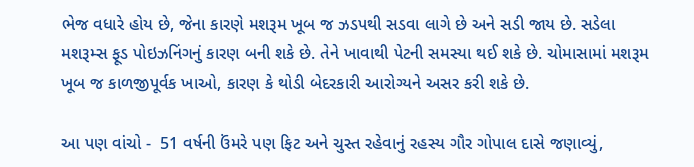ભેજ વધારે હોય છે, જેના કારણે મશરૂમ ખૂબ જ ઝડપથી સડવા લાગે છે અને સડી જાય છે. સડેલા મશરૂમ્સ ફૂડ પોઇઝનિંગનું કારણ બની શકે છે. તેને ખાવાથી પેટની સમસ્યા થઈ શકે છે. ચોમાસામાં મશરૂમ ખૂબ જ કાળજીપૂર્વક ખાઓ, કારણ કે થોડી બેદરકારી આરોગ્યને અસર કરી શકે છે.

આ પણ વાંચો -  51 વર્ષની ઉંમરે પણ ફિટ અને ચુસ્ત રહેવાનું રહસ્ય ગૌર ગોપાલ દાસે જણાવ્યું,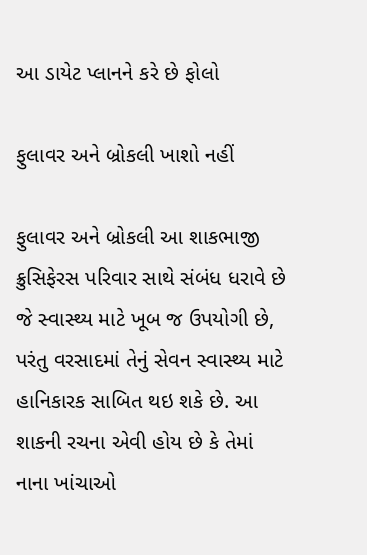આ ડાયેટ પ્લાનને કરે છે ફોલો

ફુલાવર અને બ્રોકલી ખાશો નહીં

ફુલાવર અને બ્રોકલી આ શાકભાજી ક્રુસિફેરસ પરિવાર સાથે સંબંધ ધરાવે છે જે સ્વાસ્થ્ય માટે ખૂબ જ ઉપયોગી છે, પરંતુ વરસાદમાં તેનું સેવન સ્વાસ્થ્ય માટે હાનિકારક સાબિત થઇ શકે છે. આ શાકની રચના એવી હોય છે કે તેમાં નાના ખાંચાઓ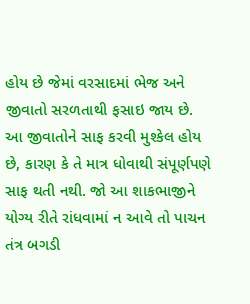હોય છે જેમાં વરસાદમાં ભેજ અને જીવાતો સરળતાથી ફસાઇ જાય છે. આ જીવાતોને સાફ કરવી મુશ્કેલ હોય છે, કારણ કે તે માત્ર ધોવાથી સંપૂર્ણપણે સાફ થતી નથી. જો આ શાકભાજીને યોગ્ય રીતે રાંધવામાં ન આવે તો પાચન તંત્ર બગડી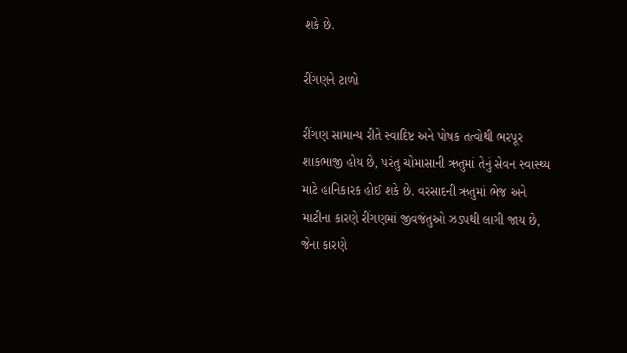શકે છે.

રીંગણને ટાળો

રીંગણ સામાન્ય રીતે સ્વાદિષ્ટ અને પોષક તત્વોથી ભરપૂર શાકભાજી હોય છે, પરંતુ ચોમાસાની ઋતુમાં તેનું સેવન સ્વાસ્થ્ય માટે હાનિકારક હોઈ શકે છે. વરસાદની ઋતુમાં ભેજ અને માટીના કારણે રીંગણમાં જીવજંતુઓ ઝડપથી લાગી જાય છે, જેના કારણે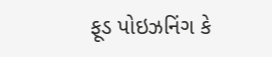ફૂડ પોઇઝનિંગ કે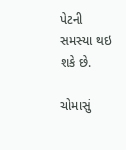પેટની સમસ્યા થઇ શકે છે.

ચોમાસું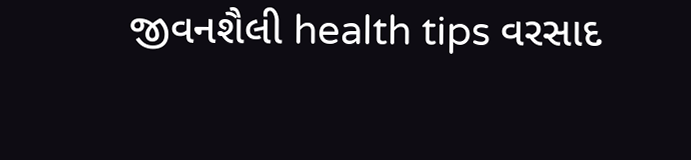જીવનશૈલી health tips વરસાદ